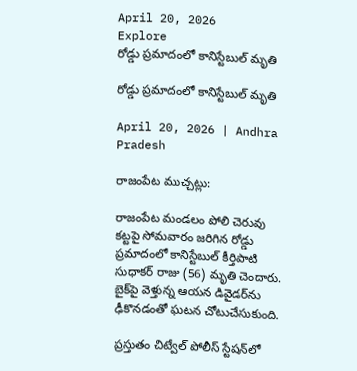April 20, 2026
Explore
రోడ్డు ప్రమాదంలో కానిస్టేబుల్ మృతి

రోడ్డు ప్రమాదంలో కానిస్టేబుల్ మృతి

April 20, 2026 | Andhra Pradesh

రాజంపేట ముచ్చట్లు:

రాజంపేట మండలం పోలి చెరువు కట్టపై సోమవారం జరిగిన రోడ్డు ప్రమాదంలో కానిస్టేబుల్ కీర్తిపాటి సుధాకర్ రాజు (56) మృతి చెందారు. బైక్‌పై వెళ్తున్న ఆయన డివైడర్‌ను ఢీకొనడంతో ఘటన చోటుచేసుకుంది.

ప్రస్తుతం చిట్వేల్ పోలీస్ స్టేషన్‌లో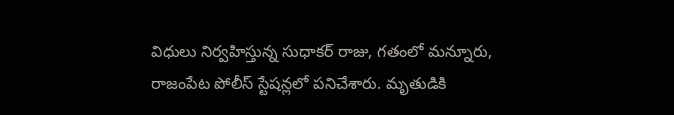విధులు నిర్వహిస్తున్న సుధాకర్ రాజు, గతంలో మన్నూరు, రాజంపేట పోలీస్ స్టేషన్లలో పనిచేశారు. మృతుడికి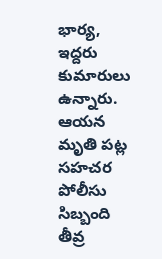భార్య, ఇద్దరు కుమారులు ఉన్నారు. ఆయన మృతి పట్ల సహచర పోలీసు సిబ్బంది తీవ్ర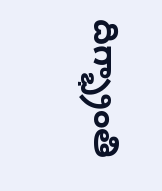దిగ్భ్రాంతి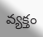వ్యక్తం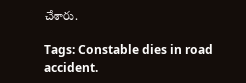చేశారు.

Tags: Constable dies in road accident.